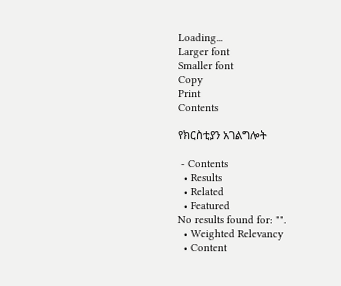Loading...
Larger font
Smaller font
Copy
Print
Contents

የክርስቲያን አገልግሎት

 - Contents
  • Results
  • Related
  • Featured
No results found for: "".
  • Weighted Relevancy
  • Content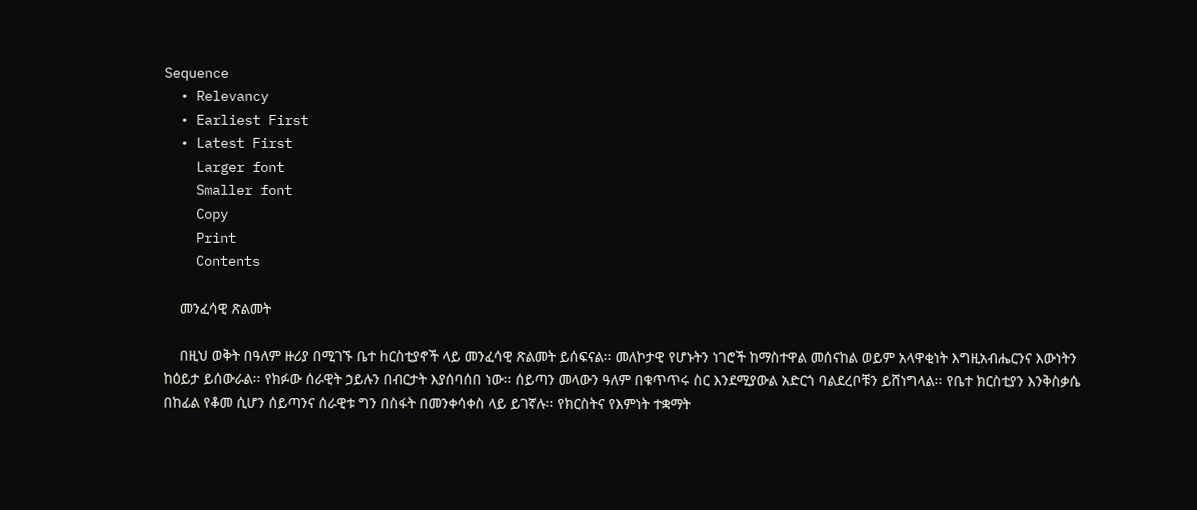Sequence
  • Relevancy
  • Earliest First
  • Latest First
    Larger font
    Smaller font
    Copy
    Print
    Contents

    መንፈሳዊ ጽልመት

    በዚህ ወቅት በዓለም ዙሪያ በሚገኙ ቤተ hርስቲያኖች ላይ መንፈሳዊ ጽልመት ይሰፍናል፡፡ መለኮታዊ የሆኑትን ነገሮች ከማስተዋል መሰናከል ወይም አላዋቂነት እግዚአብሔርንና እውነትን ከዕይታ ይሰውራል፡፡ የክፉው ሰራዊት ኃይሉን በብርታት እያሰባሰበ ነው፡፡ ሰይጣን መላውን ዓለም በቁጥጥሩ ስር እንደሚያውል አድርጎ ባልደረቦቹን ይሸነግላል፡፡ የቤተ ክርስቲያን እንቅስቃሴ በከፊል የቆመ ሲሆን ሰይጣንና ሰራዊቱ ግን በስፋት በመንቀሳቀስ ላይ ይገኛሉ፡፡ የክርስትና የእምነት ተቋማት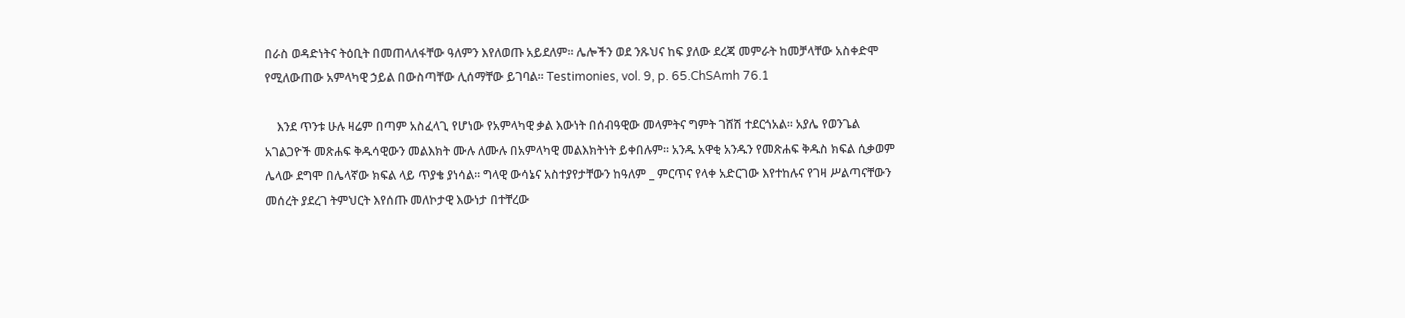በራስ ወዳድነትና ትዕቢት በመጠላለፋቸው ዓለምን እየለወጡ አይደለም፡፡ ሌሎችን ወደ ንጹህና ከፍ ያለው ደረጃ መምራት ከመቻላቸው አስቀድሞ የሚለውጠው አምላካዊ ኃይል በውስጣቸው ሊሰማቸው ይገባል፡፡ Testimonies, vol. 9, p. 65.ChSAmh 76.1

    እንደ ጥንቱ ሁሉ ዛሬም በጣም አስፈላጊ የሆነው የአምላካዊ ቃል እውነት በሰብዓዊው መላምትና ግምት ገሸሽ ተደርጎአል፡፡ አያሌ የወንጌል አገልጋዮች መጽሐፍ ቅዱሳዊውን መልእክት ሙሉ ለሙሉ በአምላካዊ መልእክትነት ይቀበሉም፡፡ አንዱ አዋቂ አንዱን የመጽሐፍ ቅዱስ ክፍል ሲቃወም ሌላው ደግሞ በሌላኛው ክፍል ላይ ጥያቄ ያነሳል፡፡ ግላዊ ውሳኔና አስተያየታቸውን ከዓለም _ ምርጥና የላቀ አድርገው እየተከሉና የገዛ ሥልጣናቸውን መሰረት ያደረገ ትምህርት እየሰጡ መለኮታዊ እውነታ በተቸረው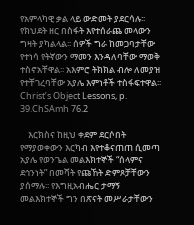የአምላካዊ ቃል ላይ ውድመት ያደርሳሉ፡፡ የክህደት ዘር በስፋት እየተሰራጨ መላውን ግዛት ያካልላል፡፡ ሰዎች ግራ ከመጋባታቸው የተነሳ የትኛውን ማመን እንዳለባቸው ማወቅ ተስኖአቸዋል፡፡ አእምሮ ትክክል ብሎ ለመያዝ የተቸገረባቸው አያሌ እምነቶች ተስፋፍተዋል፡፡Christ’s Object Lessons, p. 39.ChSAmh 76.2

    እርክስና ከዚህ ቀደም ደርሶበት የማያወቀውን እርካብ እየተቆናጠጠ ሲመጣ አያሌ የወንጌል መልእክተኞች “ሰላምና ደኅንነት” በመሻት የጩኸት ድምጾቻቸውን ያሰማሉ፡፡ የእግዚአብሔር ታማኝ መልእክተኞች ግን በጽናት መሥራታቸውን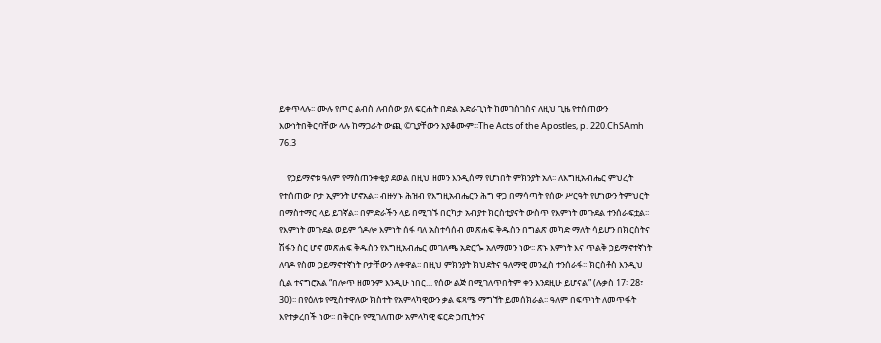ይቀጥላሉ፡፡ ሙሉ የጦር ልብስ ለብሰው ያለ ፍርሐት በድል አድራጊነት ከመገስገስና ለዚህ ጊዜ የተሰጠውን እውነትበቅርባቸው ላሉ ከማጋራት ውጪ ©ጊያቸውን አያቆሙም፡፡The Acts of the Apostles, p. 220.ChSAmh 76.3

    የኃይማኖቱ ዓለም የማስጠንቀቂያ ደወል በዚህ ዘመን እንዲሰማ የሆነበት ምክንያት አለ፡፡ ለእግዚአብሔር ምህረት የተሰጠው ቦታ ኢምንት ሆኖአል፡፡ ብዙሃኑ ሕዝብ የእግዚአብሔርን ሕግ ዋጋ በማሳጣት የሰው ሥርዓት የሆነውን ትምህርት በማስተማር ላይ ይገኛል፡፡ በምድራችን ላይ በሚገኙ በርካታ አብያተ ክርስቲያናት ውስጥ የእምነት መጉደል ተንሰራፍቷል፡፡ የእምነት መጉደል ወይም ጎዶሎ እምነት ሰፋ ባለ አስተሳሰብ መጽሐፍ ቅዱስን በግልጽ መካድ ማለት ሳይሆን በክርስትና ሽፋን ስር ሆኖ መጽሐፍ ቅዱስን የእግዚአብሔር መገለጫ አድርጐ አለማመን ነው፡፡ ጽኑ እምነት እና ጥልቅ ኃይማኖተኛነት ለባዶ የስመ ኃይማኖተኛነት ቦታቸውን ለቀዋል፡፡ በዚህ ምክንያት ክህደትና ዓለማዊ መንፈስ ተንሰራፋ፡፡ ክርስቶስ እንዲህ ሲል ተናግሮአል “በሎጥ ዘመንም እንዲሁ ነበር... የሰው ልጅ በሚገለጥበትም ቀን እንደዚሁ ይሆናል” (ሉቃስ 17፡ 28፣ 30)፡፡ በየዕለቱ የሚስተዋለው ክስተት የአምላካዊውን ቃል ፍጻሜ ማግኘት ይመሰክራል፡፡ ዓለም በፍጥነት ለመጥፋት እየተቃረበች ነው፡፡ በቅርቡ የሚገለጠው አምላካዊ ፍርድ ኃጢትንና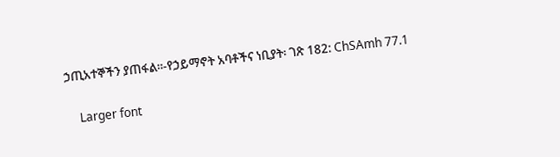ኃጢአተኞችን ያጠፋል፡፡-የኃይማኖት አባቶችና ነቢያት፡ ገጽ 182: ChSAmh 77.1

    Larger font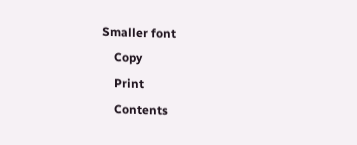Smaller font
    Copy
    Print
    Contents